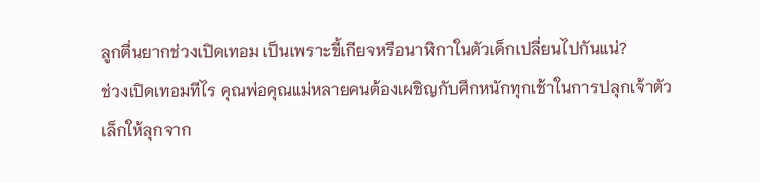ลูกตื่นยากช่วงเปิดเทอม เป็นเพราะขี้เกียจหรือนาฬิกาในตัวเด็กเปลี่ยนไปกันแน่?
ช่วงเปิดเทอมทีไร คุณพ่อคุณแม่หลายคนต้องเผชิญกับศึกหนักทุกเช้าในการปลุกเจ้าตัวเล็กให้ลุกจาก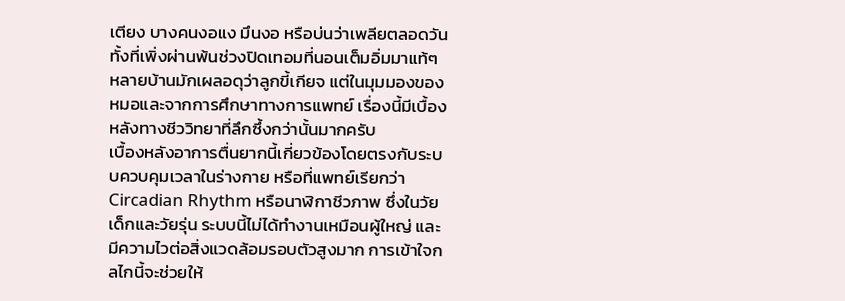เตียง บางคนงอแง มึนงอ หรือบ่นว่าเพลียตลอดวัน ทั้งที่เพิ่งผ่านพ้นช่วงปิดเทอมที่นอนเต็มอิ่มมาแท้ๆ หลายบ้านมักเผลอดุว่าลูกขี้เกียจ แต่ในมุมมองของหมอและจากการศึกษาทางการแพทย์ เรื่องนี้มีเบื้องหลังทางชีววิทยาที่ลึกซึ้งกว่านั้นมากครับ
เบื้องหลังอาการตื่นยากนี้เกี่ยวข้องโดยตรงกับระบบควบคุมเวลาในร่างกาย หรือที่แพทย์เรียกว่า Circadian Rhythm หรือนาฬิกาชีวภาพ ซึ่งในวัยเด็กและวัยรุ่น ระบบนี้ไม่ได้ทำงานเหมือนผู้ใหญ่ และมีความไวต่อสิ่งแวดล้อมรอบตัวสูงมาก การเข้าใจกลไกนี้จะช่วยให้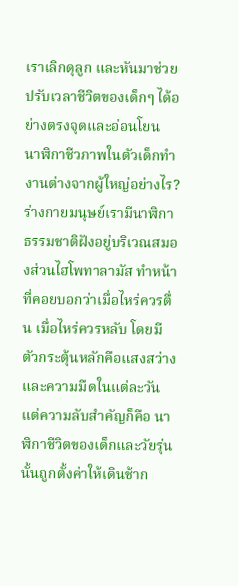เราเลิกดุลูก และหันมาช่วยปรับเวลาชีวิตของเด็กๆ ได้อย่างตรงจุดและอ่อนโยน
นาฬิกาชีวภาพในตัวเด็กทำงานต่างจากผู้ใหญ่อย่างไร?
ร่างกายมนุษย์เรามีนาฬิกาธรรมชาติฝังอยู่บริเวณสมองส่วนไฮโพทาลามัส ทำหน้าที่คอยบอกว่าเมื่อไหร่ควรตื่น เมื่อไหร่ควรหลับ โดยมีตัวกระตุ้นหลักคือแสงสว่างและความมืดในแต่ละวัน แต่ความลับสำคัญก็คือ นาฬิกาชีวิตของเด็กและวัยรุ่นนั้นถูกตั้งค่าให้เดินช้าก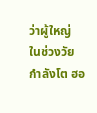ว่าผู้ใหญ่
ในช่วงวัยกำลังโต ฮอ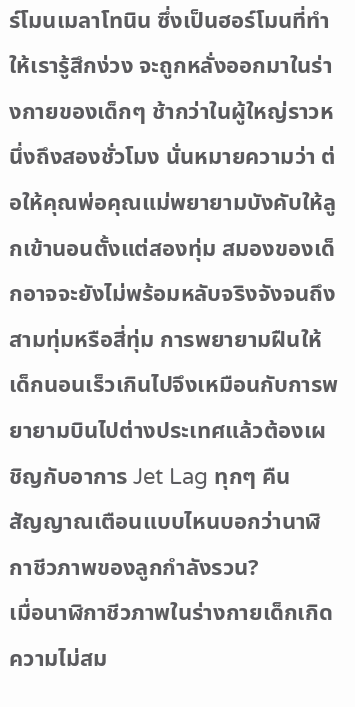ร์โมนเมลาโทนิน ซึ่งเป็นฮอร์โมนที่ทำให้เรารู้สึกง่วง จะถูกหลั่งออกมาในร่างกายของเด็กๆ ช้ากว่าในผู้ใหญ่ราวหนึ่งถึงสองชั่วโมง นั่นหมายความว่า ต่อให้คุณพ่อคุณแม่พยายามบังคับให้ลูกเข้านอนตั้งแต่สองทุ่ม สมองของเด็กอาจจะยังไม่พร้อมหลับจริงจังจนถึงสามทุ่มหรือสี่ทุ่ม การพยายามฝืนให้เด็กนอนเร็วเกินไปจึงเหมือนกับการพยายามบินไปต่างประเทศแล้วต้องเผชิญกับอาการ Jet Lag ทุกๆ คืน
สัญญาณเตือนแบบไหนบอกว่านาฬิกาชีวภาพของลูกกำลังรวน?
เมื่อนาฬิกาชีวภาพในร่างกายเด็กเกิดความไม่สม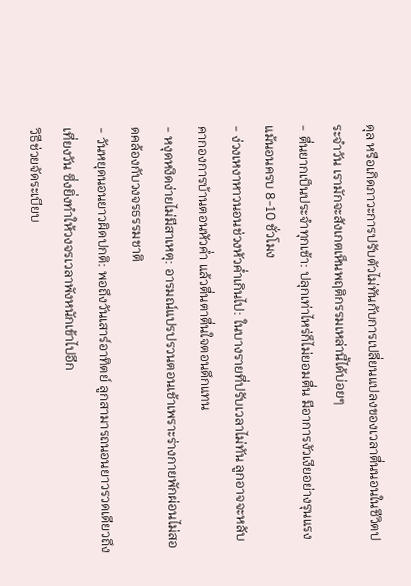ดุล หรือเกิดภาวะการปรับตัวไม่ทันกับการเปลี่ยนแปลงของเวลาตื่นนอนในชีวิตประจำวัน เรามักจะสังเกตเห็นพฤติกรรมเหล่านี้ได้บ่อยๆ
- ตื่นยากเป็นประจำทุกเช้า: ปลุกเท่าไหร่ก็ไม่ยอมตื่น มีอาการงัวเงียอย่างรุนแรงแม้นอนครบ 8-10 ชั่วโมง
- ง่วงเหงาหาวนอนช่วงหัวค่ำเกินไป: ในบางรายที่ปรับเวลาไม่ทัน ลูกอาจจะหลับคากองการบ้านตอนหัวค่ำ แล้วตื่นตาตื่นใจตอนดึกแทน
- หงุดหงิดง่ายไม่มีสาเหตุ: อารมณ์แปรปรวนตอนเช้าเพราะร่างกายพักผ่อนไม่สอดคล้องกับวงจรธรรมชาติ
- วันหยุดนอนยาวผิดปกติ: พอถึงวันเสาร์อาทิตย์ ลูกสามารถนอนยาวรวดเดียวถึงเที่ยงวัน ซึ่งยิ่งทำให้วงจรเวลาพังหนักเข้าไปอีก
วิธีช่วยจัดระเบียบ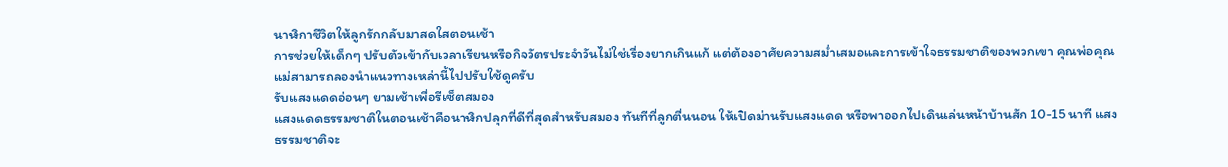นาฬิกาชีวิตให้ลูกรักกลับมาสดใสตอนเช้า
การช่วยให้เด็กๆ ปรับตัวเข้ากับเวลาเรียนหรือกิจวัตรประจำวันไม่ใช่เรื่องยากเกินแก้ แต่ต้องอาศัยความสม่ำเสมอและการเข้าใจธรรมชาติของพวกเขา คุณพ่อคุณแม่สามารถลองนำแนวทางเหล่านี้ไปปรับใช้ดูครับ
รับแสงแดดอ่อนๆ ยามเช้าเพื่อรีเซ็ตสมอง
แสงแดดธรรมชาติในตอนเช้าคือนาฬิกปลุกที่ดีที่สุดสำหรับสมอง ทันทีที่ลูกตื่นนอน ให้เปิดม่านรับแสงแดด หรือพาออกไปเดินเล่นหน้าบ้านสัก 10-15 นาที แสงธรรมชาติจะ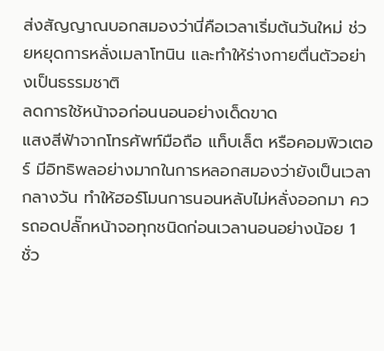ส่งสัญญาณบอกสมองว่านี่คือเวลาเริ่มต้นวันใหม่ ช่วยหยุดการหลั่งเมลาโทนิน และทำให้ร่างกายตื่นตัวอย่างเป็นธรรมชาติ
ลดการใช้หน้าจอก่อนนอนอย่างเด็ดขาด
แสงสีฟ้าจากโทรศัพท์มือถือ แท็บเล็ต หรือคอมพิวเตอร์ มีอิทธิพลอย่างมากในการหลอกสมองว่ายังเป็นเวลากลางวัน ทำให้ฮอร์โมนการนอนหลับไม่หลั่งออกมา ควรถอดปลั๊กหน้าจอทุกชนิดก่อนเวลานอนอย่างน้อย 1 ชั่ว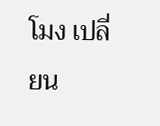โมง เปลี่ยน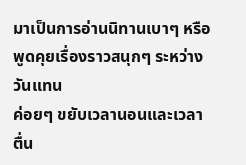มาเป็นการอ่านนิทานเบาๆ หรือพูดคุยเรื่องราวสนุกๆ ระหว่างวันแทน
ค่อยๆ ขยับเวลานอนและเวลาตื่น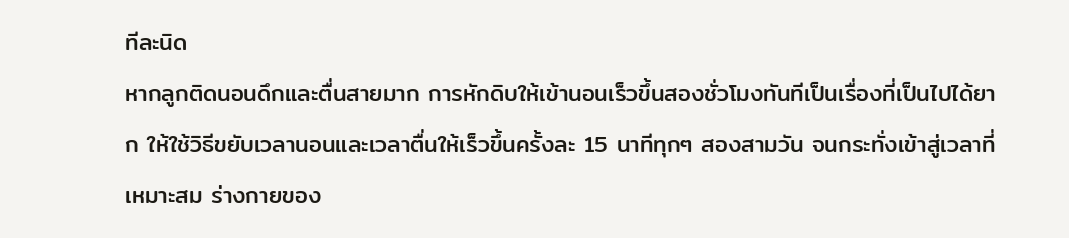ทีละนิด
หากลูกติดนอนดึกและตื่นสายมาก การหักดิบให้เข้านอนเร็วขึ้นสองชั่วโมงทันทีเป็นเรื่องที่เป็นไปได้ยาก ให้ใช้วิธีขยับเวลานอนและเวลาตื่นให้เร็วขึ้นครั้งละ 15 นาทีทุกๆ สองสามวัน จนกระทั่งเข้าสู่เวลาที่เหมาะสม ร่างกายของ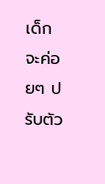เด็กจะค่อยๆ ปรับตัว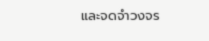และจดจำวงจร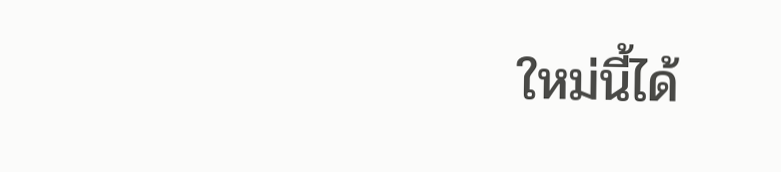ใหม่นี้ได้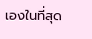เองในที่สุด